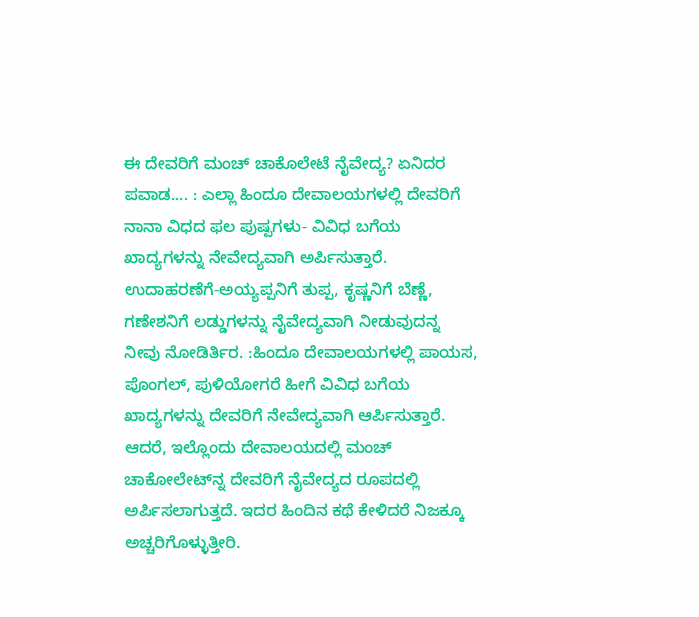ಈ ದೇವರಿಗೆ ಮಂಚ್‌ ಚಾಕೊಲೇಟೆ ನೈವೇದ್ಯ? ಏನಿದರ ಪವಾಡ.... : ಎಲ್ಲಾ ಹಿಂದೂ ದೇವಾಲಯಗಳಲ್ಲಿ ದೇವರಿಗೆ ನಾನಾ ವಿಧದ ಫಲ ಪುಷ್ಪಗಳು- ವಿವಿಧ ಬಗೆಯ ಖಾದ್ಯಗಳನ್ನು ನೇವೇದ್ಯವಾಗಿ ಅರ್ಪಿಸುತ್ತಾರೆ. ಉದಾಹರಣೆಗೆ-ಅಯ್ಯಪ್ಪನಿಗೆ ತುಪ್ಪ, ಕೃಷ್ಣನಿಗೆ ಬೆಣ್ಣೆ, ಗಣೇಶನಿಗೆ ಲಡ್ಡುಗಳನ್ನು ನೈವೇದ್ಯವಾಗಿ ನೀಡುವುದನ್ನ ನೀವು ನೋಡಿರ್ತಿರ. :ಹಿಂದೂ ದೇವಾಲಯಗಳಲ್ಲಿ ಪಾಯಸ, ಪೊಂಗಲ್‌, ಪುಳಿಯೋಗರೆ ಹೀಗೆ ವಿವಿಧ ಬಗೆಯ ಖಾದ್ಯಗಳನ್ನು ದೇವರಿಗೆ ನೇವೇದ್ಯವಾಗಿ ಆರ್ಪಿಸುತ್ತಾರೆ. ಆದರೆ, ಇಲ್ಲೊಂದು ದೇವಾಲಯದಲ್ಲಿ ಮಂಚ್‌ ಚಾಕೋಲೇಟ್‌ನ್ನ ದೇವರಿಗೆ ನೈವೇದ್ಯದ ರೂಪದಲ್ಲಿ ಅರ್ಪಿಸಲಾಗುತ್ತದೆ. ಇದರ ಹಿಂದಿನ ಕಥೆ ಕೇಳಿದರೆ ನಿಜಕ್ಕೂ ಅಚ್ಚರಿಗೊಳ್ಳುತ್ತೀರಿ.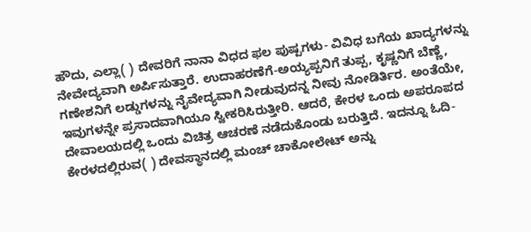ಹೌದು, ಎಲ್ಲಾ( ) ದೇವರಿಗೆ ನಾನಾ ವಿಧದ ಫಲ ಪುಷ್ಪಗಳು- ವಿವಿಧ ಬಗೆಯ ಖಾದ್ಯಗಳನ್ನು ನೇವೇದ್ಯವಾಗಿ ಅರ್ಪಿಸುತ್ತಾರೆ. ಉದಾಹರಣೆಗೆ-ಅಯ್ಯಪ್ಪನಿಗೆ ತುಪ್ಪ, ಕೃಷ್ಣನಿಗೆ ಬೆಣ್ಣೆ, ಗಣೇಶನಿಗೆ ಲಡ್ಡುಗಳನ್ನು ನೈವೇದ್ಯವಾಗಿ ನೀಡುವುದನ್ನ ನೀವು ನೋಡಿರ್ತಿರ. ಅಂತೆಯೇ, ಇವುಗಳನ್ನೇ ಪ್ರಸಾದವಾಗಿಯೂ ಸ್ವೀಕರಿಸಿರುತ್ತೀರಿ. ಆದರೆ, ಕೇರಳ ಒಂದು ಅಪರೂಪದ ದೇವಾಲಯದಲ್ಲಿ ಒಂದು ವಿಚಿತ್ರ ಆಚರಣೆ ನಡೆದುಕೊಂಡು ಬರುತ್ತಿದೆ. ಇದನ್ನೂ ಓದಿ- ಕೇರಳದಲ್ಲಿರುವ( ) ದೇವಸ್ಥಾನದಲ್ಲಿ ಮಂಚ್ ಚಾಕೋಲೇಟ್ ಅನ್ನು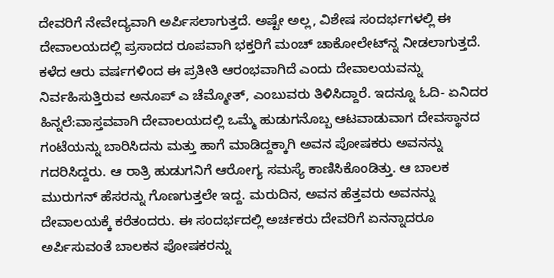ದೇವರಿಗೆ ನೇವೇದ್ಯವಾಗಿ ಅರ್ಪಿಸಲಾಗುತ್ತದೆ. ಅಷ್ಟೇ ಅಲ್ಲ, ವಿಶೇಷ ಸಂದರ್ಭಗಳಲ್ಲಿ ಈ ದೇವಾಲಯದಲ್ಲಿ ಪ್ರಸಾದದ ರೂಪವಾಗಿ ಭಕ್ತರಿಗೆ ಮಂಚ್‌ ಚಾಕೋಲೇಟ್‌ನ್ನ ನೀಡಲಾಗುತ್ತದೆ. ಕಳೆದ ಆರು ವರ್ಷಗಳಿಂದ ಈ ಪ್ರತೀತಿ ಆರಂಭವಾಗಿದೆ ಎಂದು ದೇವಾಲಯವನ್ನು ನಿರ್ವಹಿಸುತ್ತಿರುವ ಅನೂಪ್ ಎ ಚೆಮ್ಮೋತ್, ಎಂಬುವರು ತಿಳಿಸಿದ್ದಾರೆ. ಇದನ್ನೂ ಓದಿ- ಏನಿದರ ಹಿನ್ನಲೆ:ವಾಸ್ತವವಾಗಿ ದೇವಾಲಯದಲ್ಲಿ ಒಮ್ಮೆ ಹುಡುಗನೊಬ್ಬ ಆಟವಾಡುವಾಗ ದೇವಸ್ಥಾನದ ಗಂಟೆಯನ್ನು ಬಾರಿಸಿದನು ಮತ್ತು ಹಾಗೆ ಮಾಡಿದ್ದಕ್ಕಾಗಿ ಅವನ ಪೋಷಕರು ಅವನನ್ನು ಗದರಿಸಿದ್ದರು. ಆ ರಾತ್ರಿ ಹುಡುಗನಿಗೆ ಆರೋಗ್ಯ ಸಮಸ್ಯೆ ಕಾಣಿಸಿಕೊಂಡಿತ್ತು. ಆ ಬಾಲಕ ಮುರುಗನ್ ಹೆಸರನ್ನು ಗೊಣಗುತ್ತಲೇ ಇದ್ದ. ಮರುದಿನ, ಅವನ ಹೆತ್ತವರು ಅವನನ್ನು ದೇವಾಲಯಕ್ಕೆ ಕರೆತಂದರು. ಈ ಸಂದರ್ಭದಲ್ಲಿ ಅರ್ಚಕರು ದೇವರಿಗೆ ಏನನ್ನಾದರೂ ಅರ್ಪಿಸುವಂತೆ ಬಾಲಕನ ಪೋಷಕರನ್ನು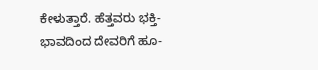ಕೇಳುತ್ತಾರೆ. ಹೆತ್ತವರು ಭಕ್ತಿ-ಭಾವದಿಂದ ದೇವರಿಗೆ ಹೂ-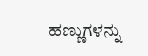ಹಣ್ಣುಗಳನ್ನು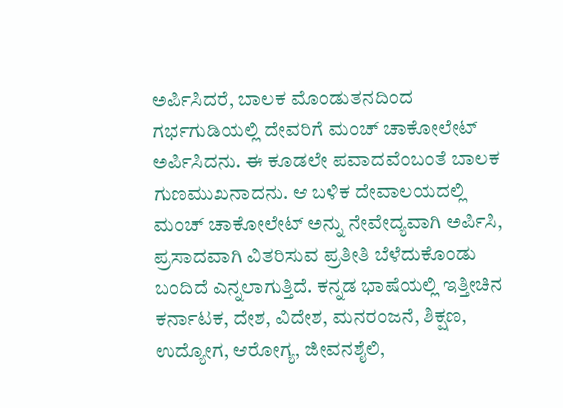ಅರ್ಪಿಸಿದರೆ, ಬಾಲಕ ಮೊಂಡುತನದಿಂದ ಗರ್ಭಗುಡಿಯಲ್ಲಿ ದೇವರಿಗೆ ಮಂಚ್ ಚಾಕೋಲೇಟ್ ಅರ್ಪಿಸಿದನು. ಈ ಕೂಡಲೇ ಪವಾದವೆಂಬಂತೆ ಬಾಲಕ ಗುಣಮುಖನಾದನು. ಆ ಬಳಿಕ ದೇವಾಲಯದಲ್ಲಿ ಮಂಚ್ ಚಾಕೋಲೇಟ್ ಅನ್ನು ನೇವೇದ್ಯವಾಗಿ ಅರ್ಪಿಸಿ, ಪ್ರಸಾದವಾಗಿ ವಿತರಿಸುವ ಪ್ರತೀತಿ ಬೆಳೆದುಕೊಂಡು ಬಂದಿದೆ ಎನ್ನಲಾಗುತ್ತಿದೆ. ಕನ್ನಡ ಭಾಷೆಯಲ್ಲಿ ಇತ್ತೀಚಿನ ಕರ್ನಾಟಕ, ದೇಶ, ವಿದೇಶ, ಮನರಂಜನೆ, ಶಿಕ್ಷಣ, ಉದ್ಯೋಗ, ಆರೋಗ್ಯ, ಜೀವನಶೈಲಿ,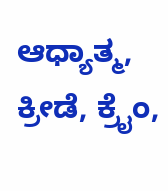ಆಧ್ಯಾತ್ಮ, ಕ್ರೀಡೆ, ಕ್ರೈಂ,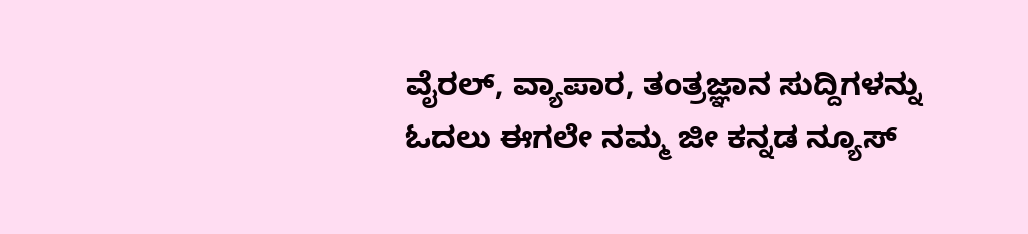ವೈರಲ್, ವ್ಯಾಪಾರ, ತಂತ್ರಜ್ಞಾನ ಸುದ್ದಿಗಳನ್ನು ಓದಲು ಈಗಲೇ ನಮ್ಮ ಜೀ ಕನ್ನಡ ನ್ಯೂಸ್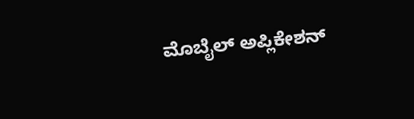ಮೊಬೈಲ್ ಅಪ್ಲಿಕೇಶನ್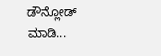ಡೌನ್ಲೋಡ್ ಮಾಡಿ...